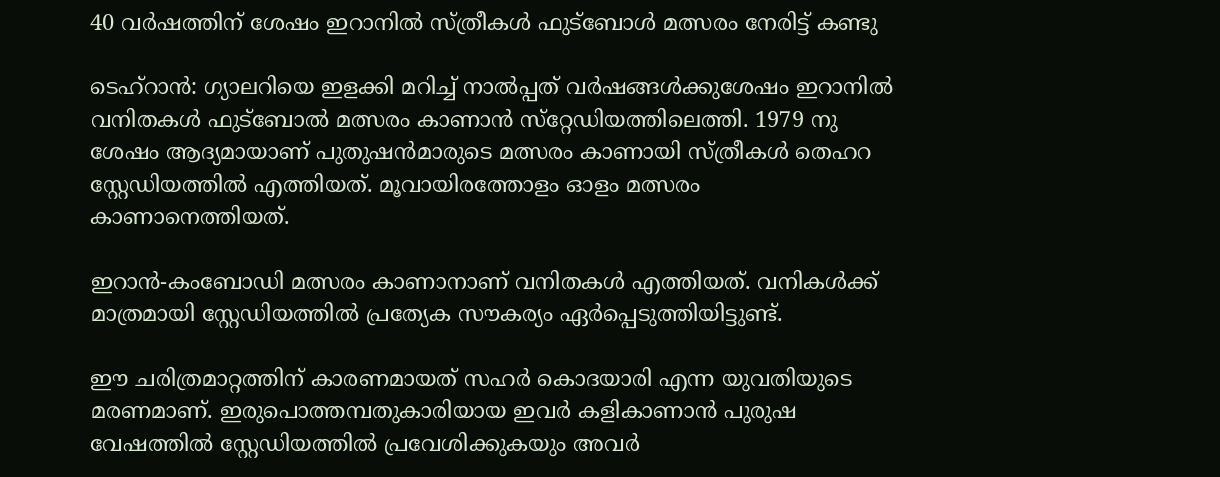40 വര്‍ഷത്തിന് ശേഷം ഇറാനില്‍ സ്ത്രീകള്‍ ഫുട്‌ബോള്‍ മത്സരം നേരിട്ട് കണ്ടു

ടെഹ്‌റാന്‍: ഗ്യാലറിയെ ഇളക്കി മറിച്ച് നാല്‍പ്പത് വര്‍ഷങ്ങള്‍ക്കുശേഷം ഇറാനില്‍ വനിതകള്‍ ഫുട്‌ബോല്‍ മത്സരം കാണാന്‍ സ്‌റ്റേഡിയത്തിലെത്തി. 1979 നു ശേഷം ആദ്യമായാണ് പുതുഷന്‍മാരുടെ മത്സരം കാണായി സ്ത്രീകള്‍ തെഹറ സ്റ്റേഡിയത്തില്‍ എത്തിയത്. മൂവായിരത്തോളം ഓളം മത്സരം കാണാനെത്തിയത്.

ഇറാന്‍-കംബോഡി മത്സരം കാണാനാണ് വനിതകള്‍ എത്തിയത്. വനികള്‍ക്ക് മാത്രമായി സ്റ്റേഡിയത്തില്‍ പ്രത്യേക സൗകര്യം ഏര്‍പ്പെടുത്തിയിട്ടുണ്ട്.

ഈ ചരിത്രമാറ്റത്തിന് കാരണമായത് സഹര്‍ കൊദയാരി എന്ന യുവതിയുടെ മരണമാണ്. ഇരുപൊത്തമ്പതുകാരിയായ ഇവര്‍ കളികാണാന്‍ പുരുഷ വേഷത്തില്‍ സ്റ്റേഡിയത്തില്‍ പ്രവേശിക്കുകയും അവര്‍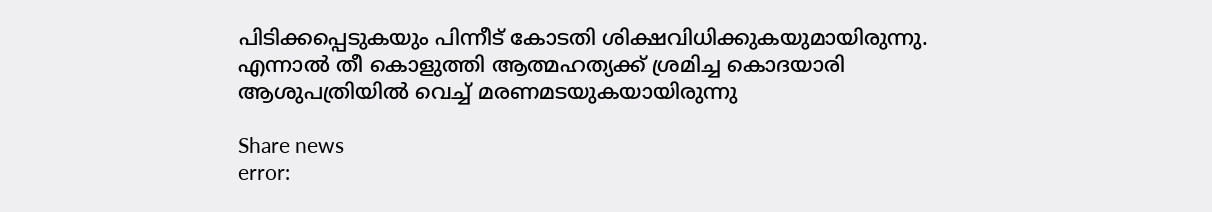പിടിക്കപ്പെടുകയും പിന്നീട് കോടതി ശിക്ഷവിധിക്കുകയുമായിരുന്നു. എന്നാല്‍ തീ കൊളുത്തി ആത്മഹത്യക്ക് ശ്രമിച്ച കൊദയാരി ആശുപത്രിയില്‍ വെച്ച് മരണമടയുകയായിരുന്നു

Share news
error: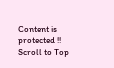Content is protected !!
Scroll to Top